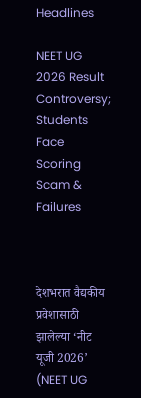Headlines

NEET UG 2026 Result Controversy; Students Face Scoring Scam & Failures



देशभरात वैद्यकीय प्रवेशासाठी झालेल्या ‘नीट यूजी 2026’ (NEET UG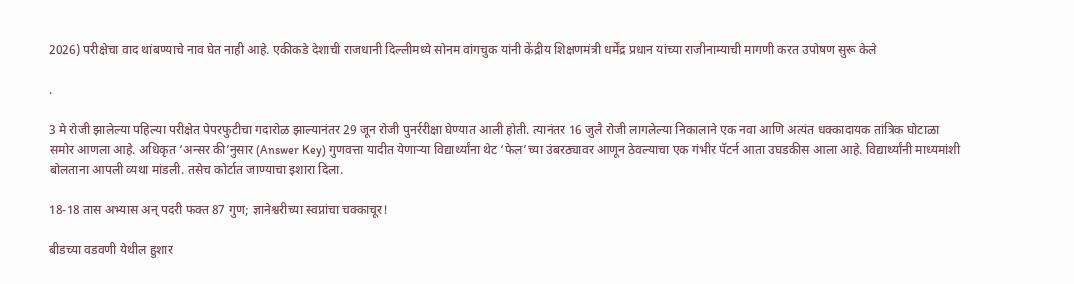2026) परीक्षेचा वाद थांबण्याचे नाव घेत नाही आहे. एकीकडे देशाची राजधानी दिल्लीमध्ये सोनम वांगचुक यांनी केंद्रीय शिक्षणमंत्री धर्मेंद्र प्रधान यांच्या राजीनाम्याची मागणी करत उपोषण सुरू केले

.

3 मे रोजी झालेल्या पहिल्या परीक्षेत पेपरफुटीचा गदारोळ झाल्यानंतर 29 जून रोजी पुनर्ररीक्षा घेण्यात आली होती. त्यानंतर 16 जुलै रोजी लागलेल्या निकालाने एक नवा आणि अत्यंत धक्कादायक तांत्रिक घोटाळा समोर आणला आहे. अधिकृत ‘अन्सर की’नुसार (Answer Key) गुणवत्ता यादीत येणाऱ्या विद्यार्थ्यांना थेट ‘फेल’च्या उंबरठ्यावर आणून ठेवल्याचा एक गंभीर पॅटर्न आता उघडकीस आला आहे. विद्यार्थ्यांनी माध्यमांशी बोलताना आपली व्यथा मांडली. तसेच कोर्टात जाण्याचा इशारा दिला.

18-18 तास अभ्यास अन् पदरी फक्त 87 गुण; ज्ञानेश्वरीच्या स्वप्नांचा चक्काचूर!

बीडच्या वडवणी येथील हुशार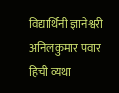विद्यार्थिनी ज्ञानेश्वरी अनिलकुमार पवार हिची व्यथा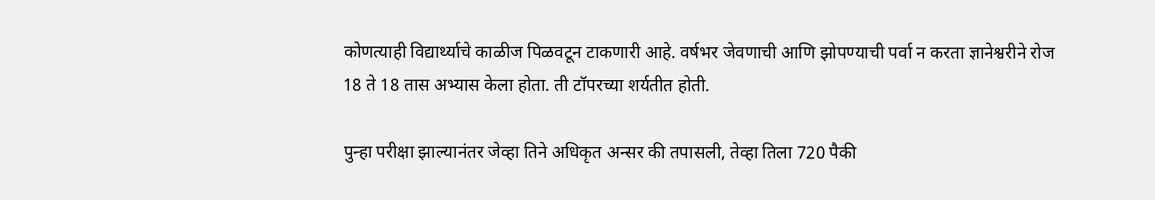कोणत्याही विद्यार्थ्याचे काळीज पिळवटून टाकणारी आहे. वर्षभर जेवणाची आणि झोपण्याची पर्वा न करता ज्ञानेश्वरीने रोज 18 ते 18 तास अभ्यास केला होता. ती टॉपरच्या शर्यतीत होती.

पुन्हा परीक्षा झाल्यानंतर जेव्हा तिने अधिकृत अन्सर की तपासली, तेव्हा तिला 720 पैकी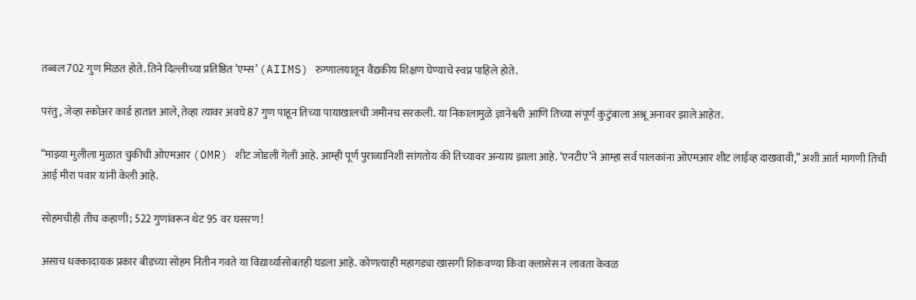तब्बल 702 गुण मिळत होते. तिने दिल्लीच्या प्रतिष्ठित ‘एम्स’ (AIIMS) रुग्णालयातून वैद्यकीय शिक्षण घेण्याचे स्वप्न पाहिले होते.

परंतु, जेव्हा स्कोअर कार्ड हातात आले, तेव्हा त्यावर अवघे 87 गुण पाहून तिच्या पायाखालची जमीनच सरकली. या निकालामुळे ज्ञानेश्वरी आणि तिच्या संपूर्ण कुटुंबाला अश्रू अनावर झाले आहेत.

“माझ्या मुलीला मुळात चुकीची ओएमआर (OMR) शीट जोडली गेली आहे. आम्ही पूर्ण पुराव्यानिशी सांगतोय की तिच्यावर अन्याय झाला आहे. ‘एनटीए’ने आम्हा सर्व पालकांना ओएमआर शीट लाईव्ह दाखवावी,” अशी आर्त मागणी तिची आई मीरा पवार यांनी केली आहे.

सोहमचीही तीच कहाणी; 522 गुणांवरून थेट 95 वर घसरण!

असाच धक्कादायक प्रकार बीडच्या सोहम नितीन गवते या विद्यार्थ्यासोबतही घडला आहे. कोणत्याही महागड्या खासगी शिकवण्या किंवा क्लासेस न लावता केवळ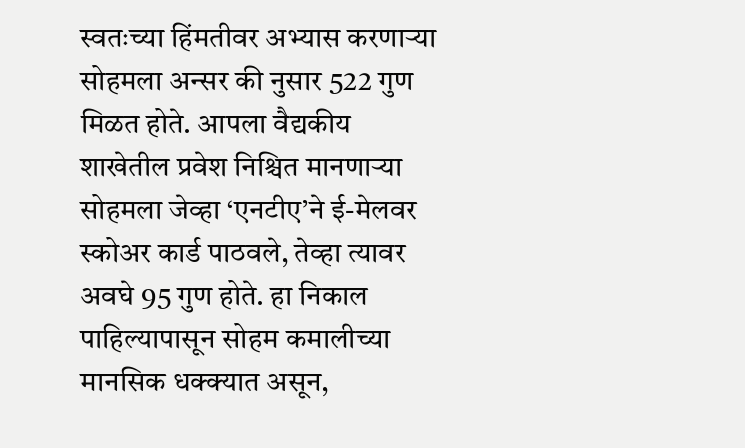स्वतःच्या हिंमतीवर अभ्यास करणाऱ्या सोहमला अन्सर की नुसार 522 गुण मिळत होते. आपला वैद्यकीय शाखेतील प्रवेश निश्चित मानणाऱ्या सोहमला जेव्हा ‘एनटीए’ने ई-मेलवर स्कोअर कार्ड पाठवले, तेव्हा त्यावर अवघे 95 गुण होते. हा निकाल पाहिल्यापासून सोहम कमालीच्या मानसिक धक्क्यात असून,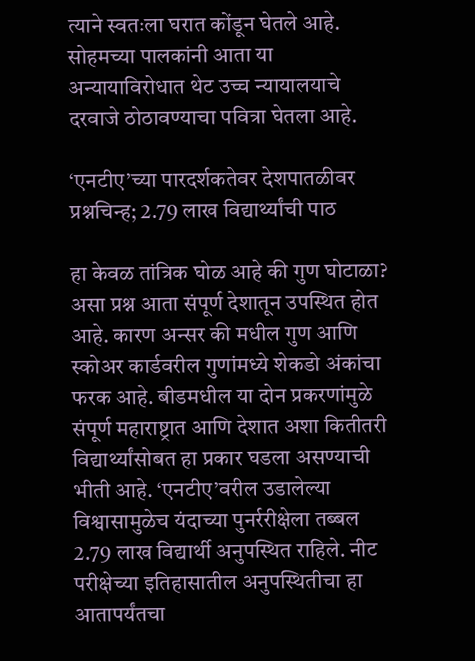त्याने स्वतःला घरात कोंडून घेतले आहे. सोहमच्या पालकांनी आता या अन्यायाविरोधात थेट उच्च न्यायालयाचे दरवाजे ठोठावण्याचा पवित्रा घेतला आहे.

‘एनटीए’च्या पारदर्शकतेवर देशपातळीवर प्रश्नचिन्ह; 2.79 लाख विद्यार्थ्यांची पाठ

हा केवळ तांत्रिक घोळ आहे की गुण घोटाळा? असा प्रश्न आता संपूर्ण देशातून उपस्थित होत आहे. कारण अन्सर की मधील गुण आणि स्कोअर कार्डवरील गुणांमध्ये शेकडो अंकांचा फरक आहे. बीडमधील या दोन प्रकरणांमुळे संपूर्ण महाराष्ट्रात आणि देशात अशा कितीतरी विद्यार्थ्यांसोबत हा प्रकार घडला असण्याची भीती आहे. ‘एनटीए’वरील उडालेल्या विश्वासामुळेच यंदाच्या पुनर्ररीक्षेला तब्बल 2.79 लाख विद्यार्थी अनुपस्थित राहिले. नीट परीक्षेच्या इतिहासातील अनुपस्थितीचा हा आतापर्यंतचा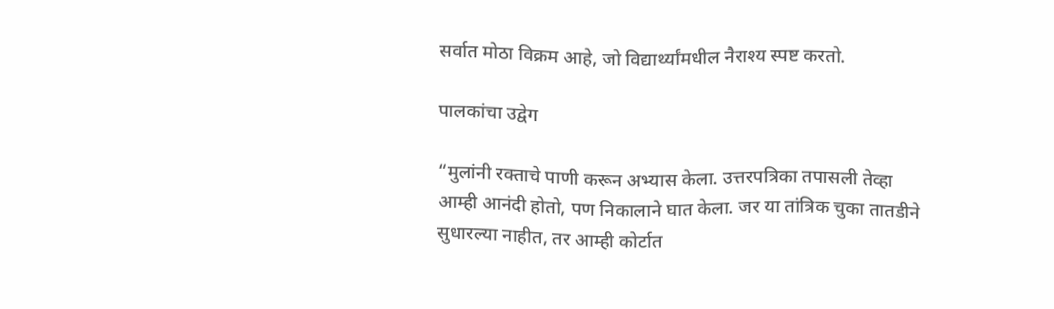सर्वात मोठा विक्रम आहे, जो विद्यार्थ्यांमधील नैराश्य स्पष्ट करतो.

पालकांचा उद्वेग

“मुलांनी रक्ताचे पाणी करून अभ्यास केला. उत्तरपत्रिका तपासली तेव्हा आम्ही आनंदी होतो, पण निकालाने घात केला. जर या तांत्रिक चुका तातडीने सुधारल्या नाहीत, तर आम्ही कोर्टात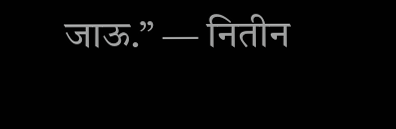जाऊ.” — नितीन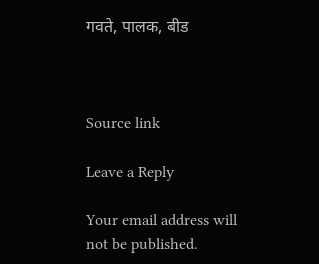गवते, पालक, बीड



Source link

Leave a Reply

Your email address will not be published.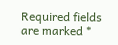Required fields are marked *